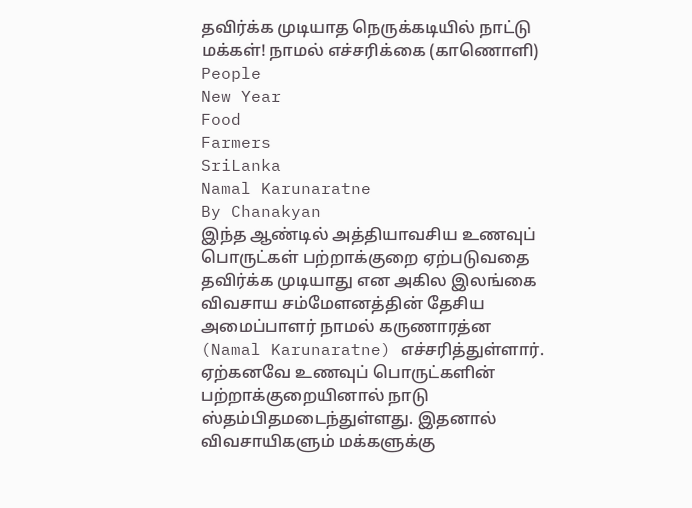தவிர்க்க முடியாத நெருக்கடியில் நாட்டு மக்கள்! நாமல் எச்சரிக்கை (காணொளி)
People
New Year
Food
Farmers
SriLanka
Namal Karunaratne
By Chanakyan
இந்த ஆண்டில் அத்தியாவசிய உணவுப் பொருட்கள் பற்றாக்குறை ஏற்படுவதை தவிர்க்க முடியாது என அகில இலங்கை விவசாய சம்மேளனத்தின் தேசிய அமைப்பாளர் நாமல் கருணாரத்ன (Namal Karunaratne) எச்சரித்துள்ளார்.
ஏற்கனவே உணவுப் பொருட்களின் பற்றாக்குறையினால் நாடு ஸ்தம்பிதமடைந்துள்ளது. இதனால் விவசாயிகளும் மக்களுக்கு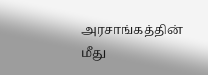அரசாங்கத்தின் மீது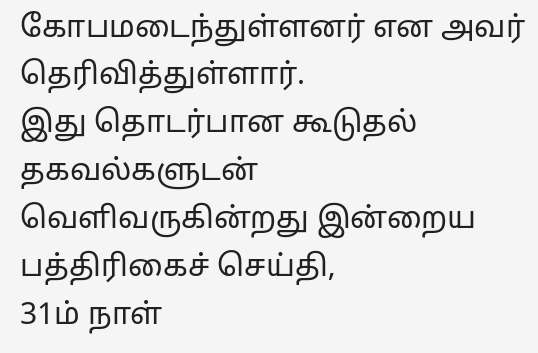கோபமடைந்துள்ளனர் என அவர் தெரிவித்துள்ளார்.
இது தொடர்பான கூடுதல் தகவல்களுடன் வெளிவருகின்றது இன்றைய பத்திரிகைச் செய்தி,
31ம் நாள்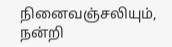நினைவஞ்சலியும், நன்றி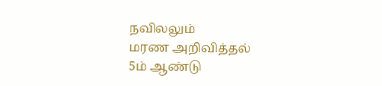நவிலலும்
மரண அறிவித்தல்
5ம் ஆண்டு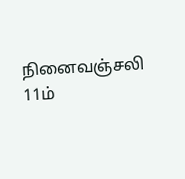நினைவஞ்சலி
11ம்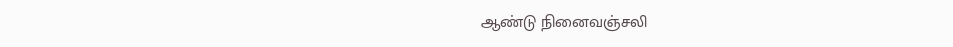ஆண்டு நினைவஞ்சலி